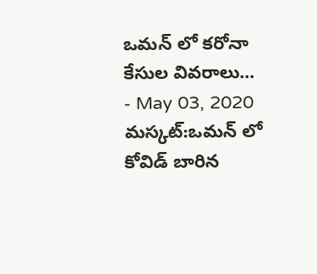ఒమన్ లో కరోనా కేసుల వివరాలు...
- May 03, 2020
మస్కట్:ఒమన్ లో కోవిడ్ బారిన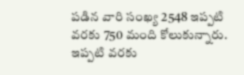పడిన వారి సంఖ్య 2548 ఇప్పటి వరకు 750 మంది కోలుకున్నారు. ఇప్పటి వరకు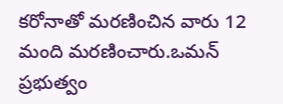కరోనాతో మరణించిన వారు 12 మంది మరణించారు.ఒమన్ ప్రభుత్వం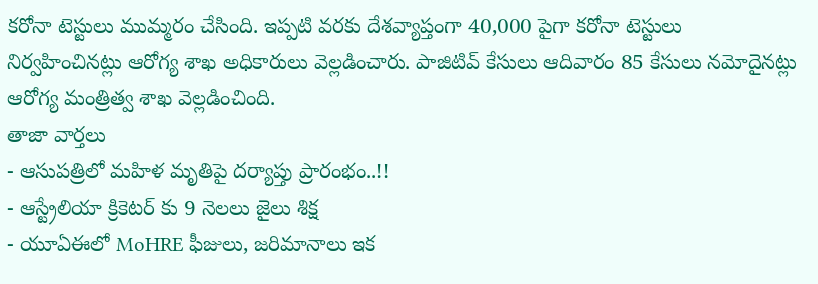కరోనా టెస్టులు ముమ్మరం చేసింది. ఇప్పటి వరకు దేశవ్యాప్తంగా 40,000 పైగా కరోనా టెస్టులు నిర్వహించినట్లు ఆరోగ్య శాఖ అధికారులు వెల్లడించారు. పాజిటివ్ కేసులు ఆదివారం 85 కేసులు నమోదైనట్లు ఆరోగ్య మంత్రిత్వ శాఖ వెల్లడించింది.
తాజా వార్తలు
- ఆసుపత్రిలో మహిళ మృతిపై దర్యాప్తు ప్రారంభం..!!
- ఆస్ట్రేలియా క్రికెటర్ కు 9 నెలలు జైలు శిక్ష
- యూఏఈలో MoHRE ఫీజులు, జరిమానాలు ఇక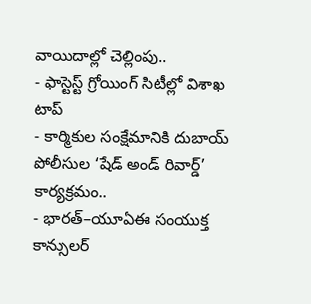వాయిదాల్లో చెల్లింపు..
- ఫాస్టెస్ట్ గ్రోయింగ్ సిటీల్లో విశాఖ టాప్
- కార్మికుల సంక్షేమానికి దుబాయ్ పోలీసుల ‘షేడ్ అండ్ రివార్డ్’ కార్యక్రమం..
- భారత్–యూఏఈ సంయుక్త కాన్సులర్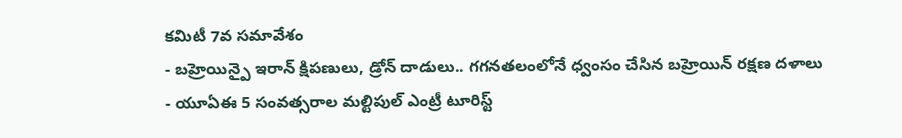కమిటీ 7వ సమావేశం
- బహ్రెయిన్పై ఇరాన్ క్షిపణులు, డ్రోన్ దాడులు.. గగనతలంలోనే ధ్వంసం చేసిన బహ్రెయిన్ రక్షణ దళాలు
- యూఏఈ 5 సంవత్సరాల మల్టిపుల్ ఎంట్రీ టూరిస్ట్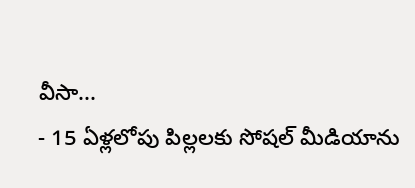వీసా...
- 15 ఏళ్లలోపు పిల్లలకు సోషల్ మీడియాను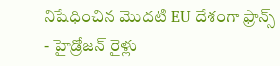నిషేధించిన మొదటి EU దేశంగా ఫ్రాన్స్
- హైడ్రోజన్ రైళ్లు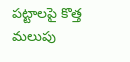పట్టాలపై కొత్త మలుపు